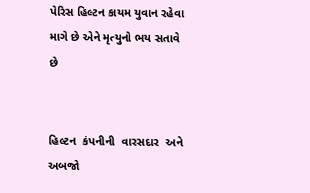પેરિસ હિલ્ટન કાયમ યુવાન રહેવા માગે છે એને મૃત્યુનો ભય સતાવે છે


હિલ્ટન  કંપનીની  વારસદાર  અને અબજો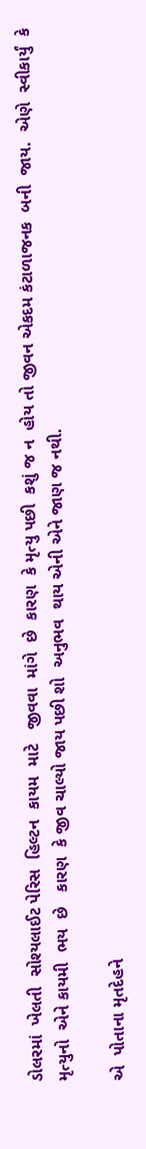ડોલરમાં  ખેલતી  સોશ્યલાઈટ પેરિસ  હિલ્ટન  કાયમ  માટે   જીવવા  માંગે  છે  કારણ  કે મૃત્યુ પછી  કશું જ ન  હોય તો જીવન એકદમ કંટાળાજનક  બની  જાય.  એણે  સ્વીકાર્યું  કે  મૃત્યુનો  એને કાયમી  ભય  છે   કારણ  કે જીવ ચાલ્યો જાય પછી શો  અનુભવ  થાય એની એને જાણ જ નથી.

એ  પોતાના મૃતદેહને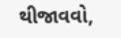થીજાવવો,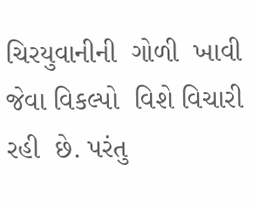ચિરયુવાનીની  ગોળી  ખાવી  જેવા વિકલ્પો  વિશે વિચારી રહી  છે. પરંતુ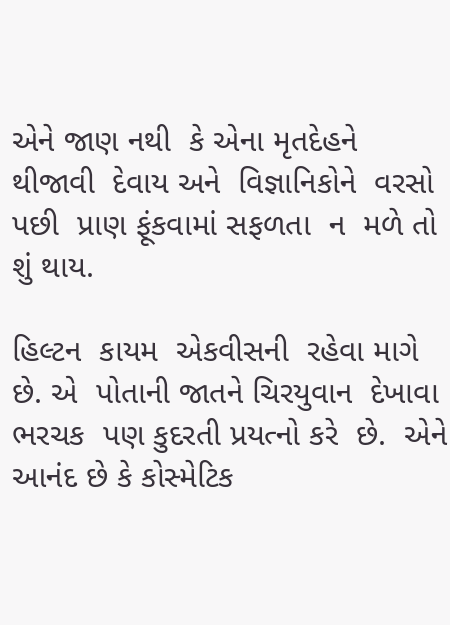એને જાણ નથી  કે એના મૃતદેહને  થીજાવી  દેવાય અને  વિજ્ઞાનિકોને  વરસો  પછી  પ્રાણ ફૂંકવામાં સફળતા  ન  મળે તો શું થાય.

હિલ્ટન  કાયમ  એકવીસની  રહેવા માગે  છે. એ  પોતાની જાતને ચિરયુવાન  દેખાવા ભરચક  પણ કુદરતી પ્રયત્નો કરે  છે.  એને  આનંદ છે કે કોસ્મેટિક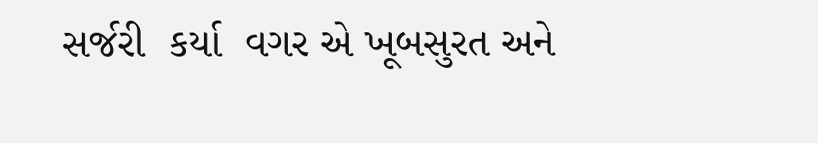સર્જરી  કર્યા  વગર એ ખૂબસુરત અને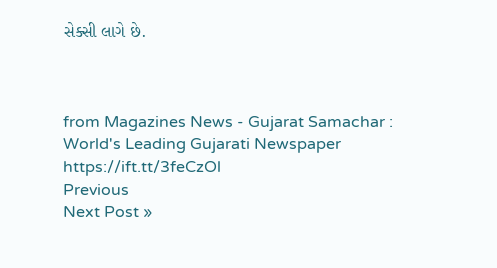સેક્સી લાગે છે.



from Magazines News - Gujarat Samachar : World's Leading Gujarati Newspaper https://ift.tt/3feCzOl
Previous
Next Post »